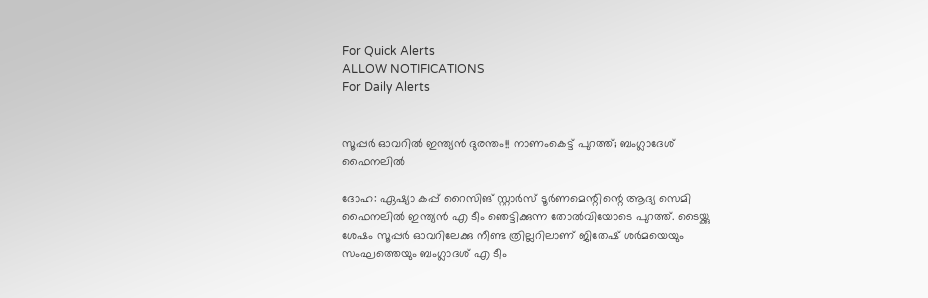For Quick Alerts
ALLOW NOTIFICATIONS
For Daily Alerts


സൂപ്പര്‍ ഓവറില്‍ ഇന്ത്യന്‍ ദുരന്തം!! നാണംകെട്ട് പുറത്ത്; ബംഗ്ലാദേശ് ഫൈനലില്‍

ദോഹ: ഏഷ്യാ കപ്പ് റൈസിങ് സ്റ്റാര്‍സ് ടൂര്‍ണമെന്റിന്റെ ആദ്യ സെമി ഫൈനലില്‍ ഇന്ത്യന്‍ എ ടീം ഞെട്ടിക്കുന്ന തോല്‍വിയോടെ പുറത്ത്. ടൈയ്ക്കു ശേഷം സൂപ്പര്‍ ഓവറിലേക്കു നീണ്ട ത്രില്ലറിലാണ് ജിതേഷ് ശര്‍മയെയും സംഘത്തെയും ബംഗ്ലാദശ് എ ടീം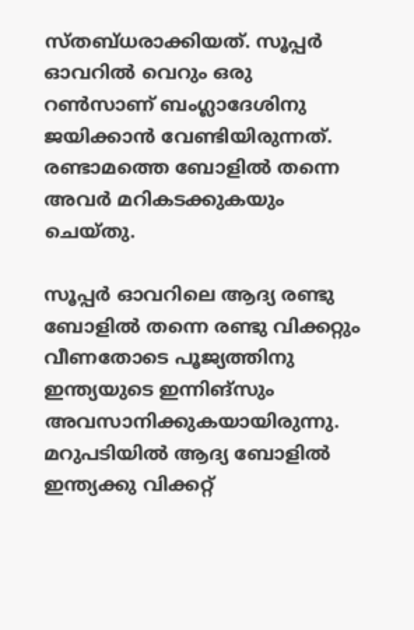സ്തബ്ധരാക്കിയത്. സൂപ്പര്‍ ഓവറില്‍ വെറും ഒരു റണ്‍സാണ് ബംഗ്ലാദേശിനു ജയിക്കാന്‍ വേണ്ടിയിരുന്നത്. രണ്ടാമത്തെ ബോളില്‍ തന്നെ അവര്‍ മറികടക്കുകയും ചെയ്തു.

സൂപ്പര്‍ ഓവറിലെ ആദ്യ രണ്ടു ബോളില്‍ തന്നെ രണ്ടു വിക്കറ്റും വീണതോടെ പൂജ്യത്തിനു ഇന്ത്യയുടെ ഇന്നിങ്‌സും അവസാനിക്കുകയായിരുന്നു. മറുപടിയില്‍ ആദ്യ ബോളില്‍ ഇന്ത്യക്കു വിക്കറ്റ്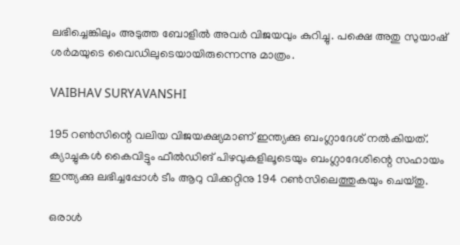ലഭിച്ചെങ്കിലും അടുത്ത ബോളില്‍ അവര്‍ വിജയവും കുറിച്ചു. പക്ഷെ അതു സുയാഷ് ശര്‍മയുടെ വൈഡിലുടെയായിരുന്നെന്നു മാത്രം.

VAIBHAV SURYAVANSHI

195 റണ്‍സിന്റെ വലിയ വിജയക്ഷ്യമാണ് ഇന്ത്യക്കു ബംഗ്ലാദേശ് നല്‍കിയത്. ക്യാച്ചുകള്‍ കൈവിട്ടും ഫീല്‍ഡിങ് പിഴവുകളിലൂടെയും ബംഗ്ലാദേശിന്റെ സഹായം ഇന്ത്യക്കു ലഭിച്ചപ്പോള്‍ ടീം ആറു വിക്കറ്റിനു 194 റണ്‍സിലെത്തുകയും ചെയ്തു.

ഒരാള്‍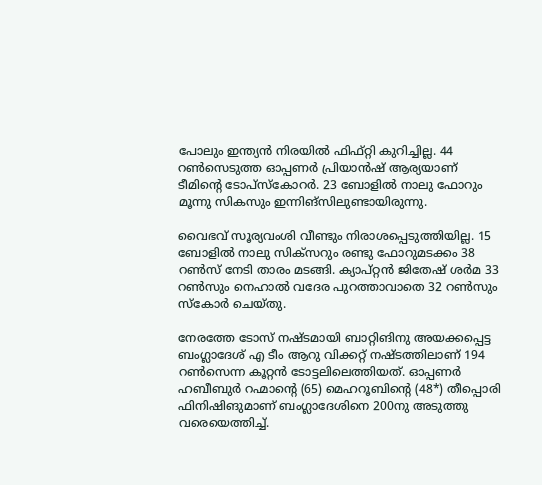പോലും ഇന്ത്യന്‍ നിരയില്‍ ഫിഫ്റ്റി കുറിച്ചില്ല. 44 റണ്‍സെടുത്ത ഓപ്പണര്‍ പ്രിയാന്‍ഷ് ആര്യയാണ് ടീമിന്റെ ടോപ്‌സ്‌കോറര്‍. 23 ബോളില്‍ നാലു ഫോറും മൂന്നു സികസും ഇന്നിങ്‌സിലുണ്ടായിരുന്നു.

വൈഭവ് സൂര്യവംശി വീണ്ടും നിരാശപ്പെടുത്തിയില്ല. 15 ബോളില്‍ നാലു സിക്‌സറും രണ്ടു ഫോറുമടക്കം 38 റണ്‍സ് നേടി താരം മടങ്ങി. ക്യാപ്റ്റന്‍ ജിതേഷ് ശര്‍മ 33 റണ്‍സും നെഹാല്‍ വദേര പുറത്താവാതെ 32 റണ്‍സും സ്‌കോര്‍ ചെയ്തു.

നേരത്തേ ടോസ് നഷ്ടമായി ബാറ്റിങിനു അയക്കപ്പെട്ട ബംഗ്ലാദേശ് എ ടീം ആറു വിക്കറ്റ് നഷ്ടത്തിലാണ് 194 റണ്‍സെന്ന കൂറ്റന്‍ ടോട്ടലിലെത്തിയത്. ഓപ്പണര്‍ ഹബീബുര്‍ റഹ്മാന്റെ (65) മെഹറൂബിന്റെ (48*) തീപ്പൊരി ഫിനിഷിങുമാണ് ബംഗ്ലാദേശിനെ 200നു അടുത്തു വരെയെത്തിച്ച്.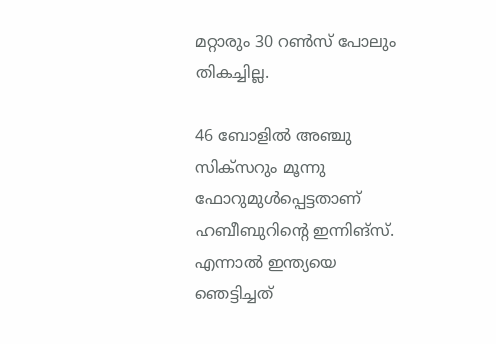മറ്റാരും 30 റണ്‍സ് പോലും തികച്ചില്ല.

46 ബോളില്‍ അഞ്ചു സിക്‌സറും മൂന്നു ഫോറുമുള്‍പ്പെട്ടതാണ് ഹബീബുറിന്റെ ഇന്നിങ്‌സ്. എന്നാല്‍ ഇന്ത്യയെ ഞെട്ടിച്ചത്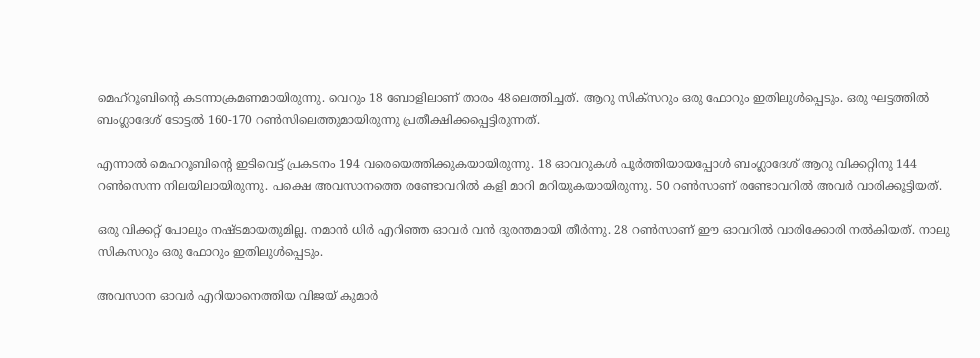മെഹ്‌റൂബിന്റെ കടന്നാക്രമണമായിരുന്നു. വെറും 18 ബോളിലാണ് താരം 48ലെത്തിച്ചത്. ആറു സിക്‌സറും ഒരു ഫോറും ഇതിലുള്‍പ്പെടും. ഒരു ഘട്ടത്തില്‍ ബംഗ്ലാദേശ് ടോട്ടല്‍ 160-170 റണ്‍സിലെത്തുമായിരുന്നു പ്രതീക്ഷിക്കപ്പെട്ടിരുന്നത്.

എന്നാല്‍ മെഹറൂബിന്റെ ഇടിവെട്ട് പ്രകടനം 194 വരെയെത്തിക്കുകയായിരുന്നു. 18 ഓവറുകള്‍ പൂര്‍ത്തിയായപ്പോള്‍ ബംഗ്ലാദേശ് ആറു വിക്കറ്റിനു 144 റണ്‍സെന്ന നിലയിലായിരുന്നു. പക്ഷെ അവസാനത്തെ രണ്ടോവറില്‍ കളി മാറി മറിയുകയായിരുന്നു. 50 റണ്‍സാണ് രണ്ടോവറില്‍ അവര്‍ വാരിക്കൂട്ടിയത്.

ഒരു വിക്കറ്റ് പോലും നഷ്ടമായതുമില്ല. നമാന്‍ ധിര്‍ എറിഞ്ഞ ഓവര്‍ വന്‍ ദുരന്തമായി തീര്‍ന്നു. 28 റണ്‍സാണ് ഈ ഓവറില്‍ വാരിക്കോരി നല്‍കിയത്. നാലു സികസറും ഒരു ഫോറും ഇതിലുള്‍പ്പെടും.

അവസാന ഓവര്‍ എറിയാനെത്തിയ വിജയ് കുമാര്‍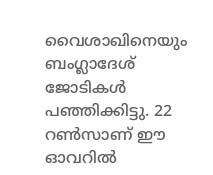വൈശാഖിനെയും ബംഗ്ലാദേശ് ജോടികള്‍ പഞ്ഞിക്കിട്ടു. 22 റണ്‍സാണ് ഈ ഓവറില്‍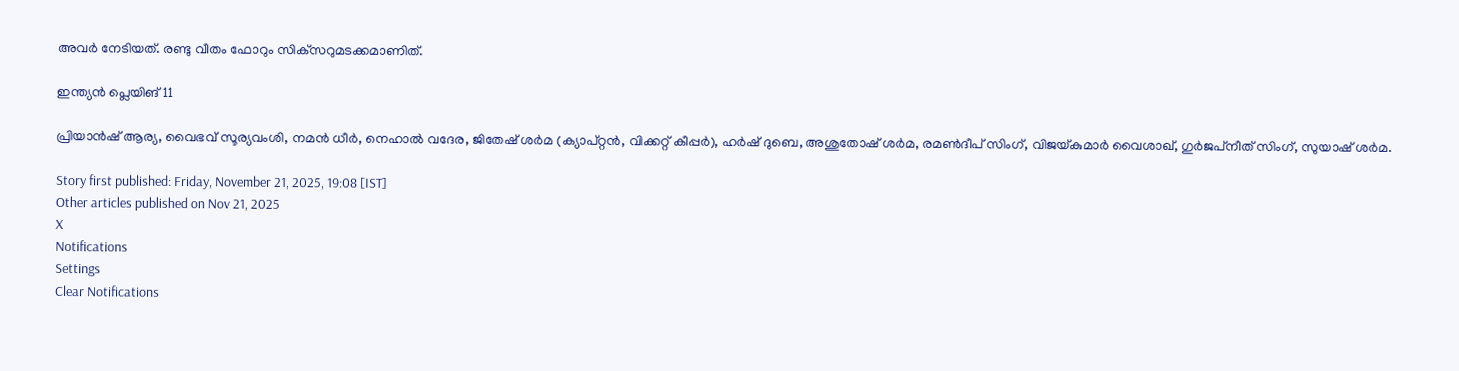അവര്‍ നേടിയത്. രണ്ടു വീതം ഫോറും സിക്‌സറുമടക്കമാണിത്.

ഇന്ത്യന്‍ പ്ലെയിങ് 11

പ്രിയാന്‍ഷ് ആര്യ, വൈഭവ് സൂര്യവംശി, നമന്‍ ധീര്‍, നെഹാല്‍ വദേര, ജിതേഷ് ശര്‍മ (ക്യാപ്റ്റന്‍, വിക്കറ്റ് കീപ്പര്‍), ഹര്‍ഷ് ദുബെ, അശുതോഷ് ശര്‍മ, രമണ്‍ദീപ് സിംഗ്, വിജയ്കുമാര്‍ വൈശാഖ്, ഗുര്‍ജപ്‌നീത് സിംഗ്, സുയാഷ് ശര്‍മ.

Story first published: Friday, November 21, 2025, 19:08 [IST]
Other articles published on Nov 21, 2025
X
Notifications
Settings
Clear Notifications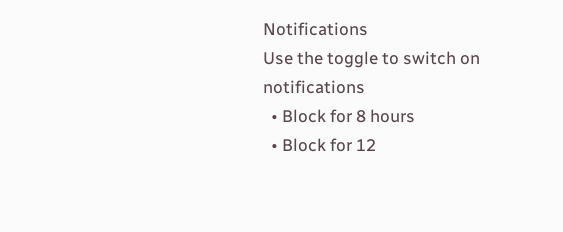Notifications
Use the toggle to switch on notifications
  • Block for 8 hours
  • Block for 12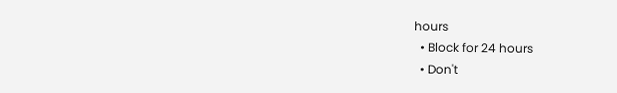hours
  • Block for 24 hours
  • Don't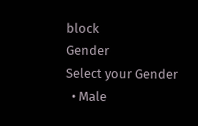block
Gender
Select your Gender
  • Male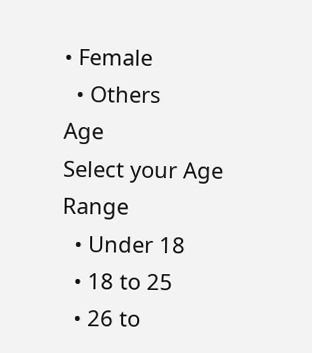• Female
  • Others
Age
Select your Age Range
  • Under 18
  • 18 to 25
  • 26 to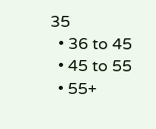35
  • 36 to 45
  • 45 to 55
  • 55+